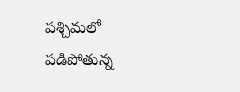పశ్చిమలో పడిపోతున్న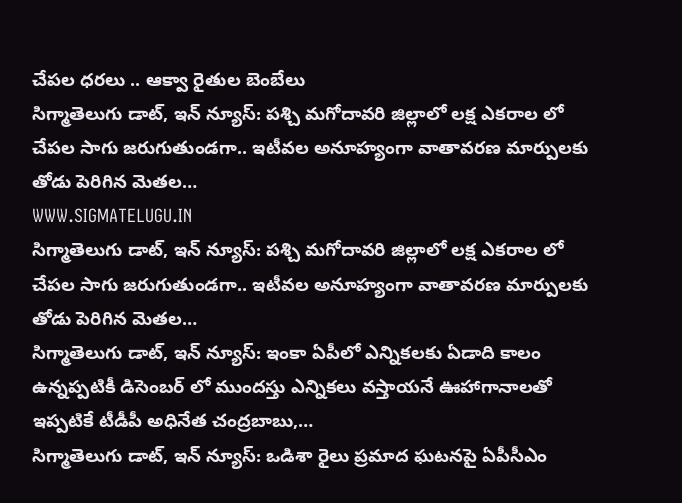చేపల ధరలు .. ఆక్వా రైతుల బెంబేలు
సిగ్మాతెలుగు డాట్, ఇన్ న్యూస్: పశ్చి మగోదావరి జిల్లాలో లక్ష ఎకరాల లో చేపల సాగు జరుగుతుండగా.. ఇటీవల అనూహ్యంగా వాతావరణ మార్పులకు తోడు పెరిగిన మెతల…
WWW.SIGMATELUGU.IN
సిగ్మాతెలుగు డాట్, ఇన్ న్యూస్: పశ్చి మగోదావరి జిల్లాలో లక్ష ఎకరాల లో చేపల సాగు జరుగుతుండగా.. ఇటీవల అనూహ్యంగా వాతావరణ మార్పులకు తోడు పెరిగిన మెతల…
సిగ్మాతెలుగు డాట్, ఇన్ న్యూస్: ఇంకా ఏపీలో ఎన్నికలకు ఏడాది కాలం ఉన్నప్పటికీ డిసెంబర్ లో ముందస్తు ఎన్నికలు వస్తాయనే ఊహాగానాలతో ఇప్పటికే టీడీపీ అధినేత చంద్రబాబు,…
సిగ్మాతెలుగు డాట్, ఇన్ న్యూస్: ఒడిశా రైలు ప్రమాద ఘటనపై ఏపీసీఎం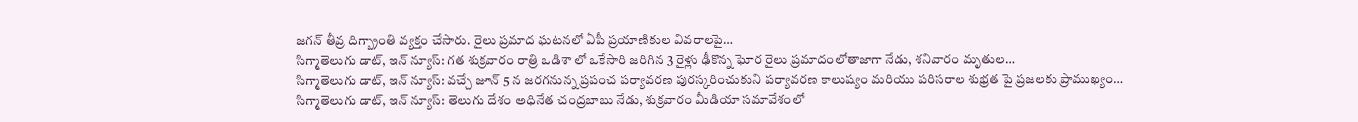జగన్ తీవ్ర దిగ్బ్రాంతి వ్యక్తం చేసారు. రైలు ప్రమాద ఘటనలో ఏపీ ప్రయాణికుల వివరాలపై…
సిగ్మాతెలుగు డాట్, ఇన్ న్యూస్: గత శుక్రవారం రాత్రి ఒడిశా లో ఒకేసారి జరిగిన 3 రైళ్లు ఢీకొన్న ఘోర రైలు ప్రమాదంలోతాజాగా నేడు, శనివారం మృతుల…
సిగ్మాతెలుగు డాట్, ఇన్ న్యూస్: వచ్చే జూన్ 5 న జరగనున్న ప్రపంచ పర్యావరణ పురస్కరించుకుని పర్యావరణ కాలుష్యం మరియు పరిసరాల శుభ్రత పై ప్రజలకు ప్రాముఖ్యం…
సిగ్మాతెలుగు డాట్, ఇన్ న్యూస్: తెలుగు దేశం అధినేత చంద్రబాబు నేడు, శుక్రవారం మీడియా సమావేశంలో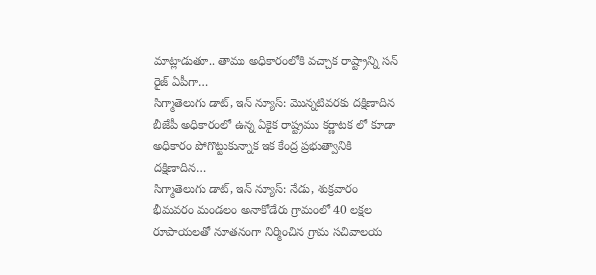మాట్లాడుతూ.. తాము అధికారంలోకి వచ్చాక రాష్ట్రాన్ని సన్ రైజ్ ఏపీగా…
సిగ్మాతెలుగు డాట్, ఇన్ న్యూస్: మొన్నటివరకు దక్షిణాదిన బీజేపీ అధికారంలో ఉన్న ఏకైక రాష్ట్రము కర్ణాటక లో కూడా అధికారం పోగొట్టుకున్నాక ఇక కేంద్ర ప్రభుత్వానికి దక్షిణాదిన…
సిగ్మాతెలుగు డాట్, ఇన్ న్యూస్: నేడు, శుక్రవారం భీమవరం మండలం అనాకోడేరు గ్రామంలో 40 లక్షల రూపాయలతో నూతనంగా నిర్మించిన గ్రామ సచివాలయ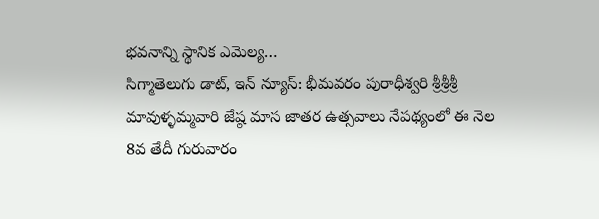భవనాన్ని స్థానిక ఎమెల్య…
సిగ్మాతెలుగు డాట్, ఇన్ న్యూస్: భీమవరం పురాధీశ్వరి శ్రీశ్రీశ్రీ మావుళ్ళమ్మవారి జేష్ఠ మాస జాతర ఉత్సవాలు నేపథ్యంలో ఈ నెల 8వ తేదీ గురువారం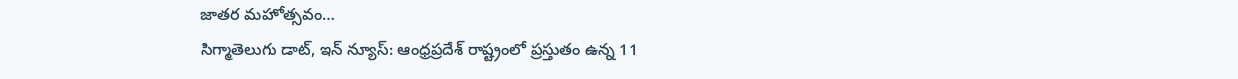జాతర మహోత్సవం…
సిగ్మాతెలుగు డాట్, ఇన్ న్యూస్: ఆంధ్రప్రదేశ్ రాష్ట్రంలో ప్రస్తుతం ఉన్న 11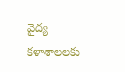వైద్య కళాశాలలకు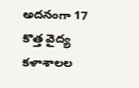అదనంగా 17 కొత్త వైద్య కళాశాలల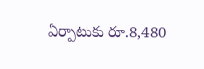ఏర్పాటుకు రూ.8,480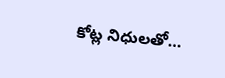కోట్ల నిధులతో…